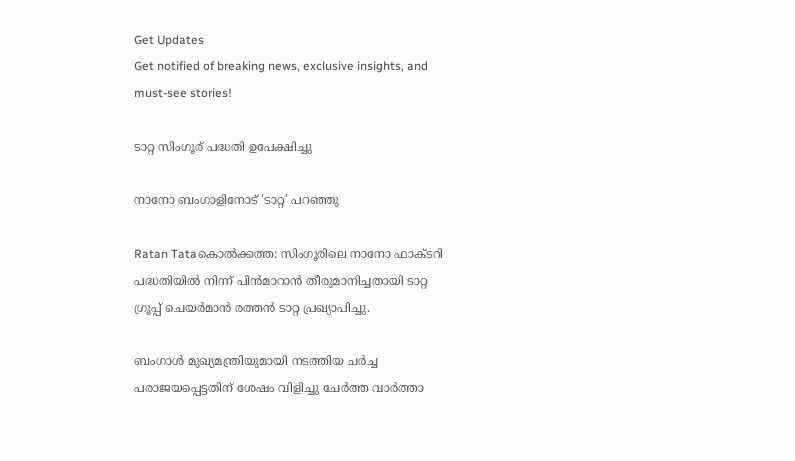Get Updates
Get notified of breaking news, exclusive insights, and must-see stories!

ടാറ്റ സിംഗൂര് പദ്ധതി ഉപേക്ഷിച്ചു

നാനോ ബംഗാളിനോട് 'ടാറ്റ' പറഞ്ഞു

Ratan Tataകൊല്‍ക്കത്ത: സിംഗൂരിലെ നാനോ ഫാക്ടറി പദ്ധതിയില്‍ നിന്ന്‌ പിന്‍മാറാന്‍ തീരുമാനിച്ചതായി ടാറ്റ ഗ്രൂപ്പ്‌ ചെയര്‍മാന്‍ രത്തന്‍ ടാറ്റ പ്രഖ്യാപിച്ചു.

ബംഗാള്‍ മുഖ്യമന്ത്രിയുമായി നടത്തിയ ചര്‍ച്ച പരാജയപ്പെട്ടതിന്‌ ശേഷം വിളിച്ചു ചേര്‍ത്ത വാര്‍ത്താ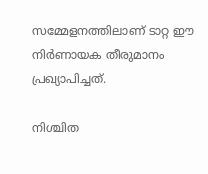സമ്മേളനത്തിലാണ്‌ ടാറ്റ ഈ നിര്‍ണായക തീരുമാനം പ്രഖ്യാപിച്ചത്‌.

നിശ്ചിത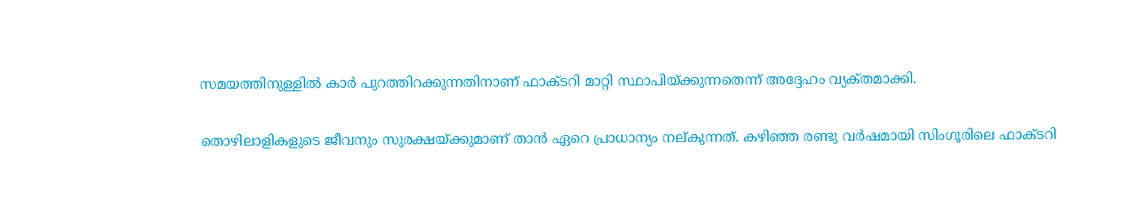സമയത്തിനുള്ളില്‍ കാര്‍ പുറത്തിറക്കുന്നതിനാണ്‌ ഫാക്ടറി മാറ്റി സ്ഥാപിയ്‌ക്കുന്നതെന്ന്‌ അദ്ദേഹം വ്യക്‌തമാക്കി.

തൊഴിലാളികളുടെ ജീവനും സുരക്ഷയ്‌ക്കുമാണ്‌ താന്‍ ഏറെ പ്രാധാന്യം നല്‌കുന്നത്‌. കഴിഞ്ഞ രണ്ടു വര്‍ഷമായി സിംഗൂരിലെ ഫാക്ടറി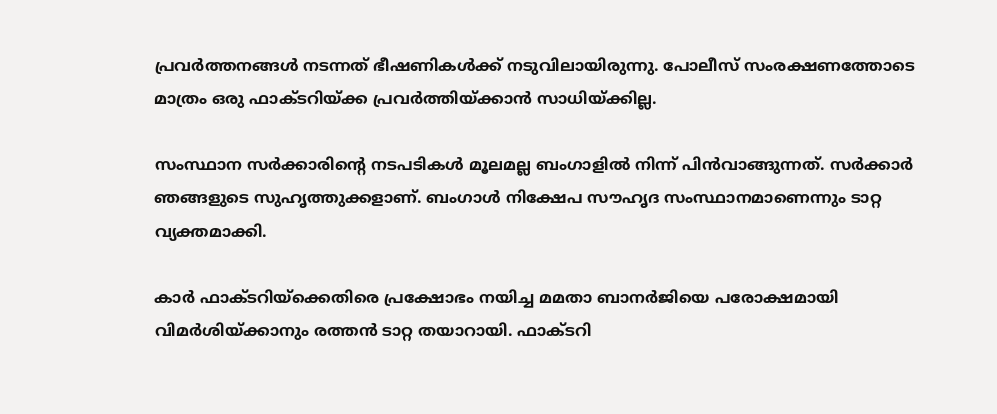പ്രവര്‍ത്തനങ്ങള്‍ നടന്നത്‌ ഭീഷണികള്‍ക്ക്‌ നടുവിലായിരുന്നു. പോലീസ്‌ സംരക്ഷണത്തോടെ മാത്രം ഒരു ഫാക്ടറിയ്‌ക്ക പ്രവര്‍ത്തിയ്‌ക്കാന്‍ സാധിയ്‌ക്കില്ല.

സംസ്ഥാന സര്‍ക്കാരിന്റെ നടപടികള്‍ മൂലമല്ല ബംഗാളില്‍ നിന്ന്‌ പിന്‍വാങ്ങുന്നത്‌. സര്‍ക്കാര്‍ ഞങ്ങളുടെ സുഹൃത്തുക്കളാണ്‌. ബംഗാള്‍ നിക്ഷേപ സൗഹൃദ സംസ്ഥാനമാണെന്നും ടാറ്റ വ്യക്തമാക്കി.

കാര്‍ ഫാക്ടറിയ്‌ക്കെതിരെ പ്രക്ഷോഭം നയിച്ച മമതാ ബാനര്‍ജിയെ പരോക്ഷമായി വിമര്‍ശിയ്‌ക്കാനും രത്തന്‍ ടാറ്റ തയാറായി. ഫാക്ടറി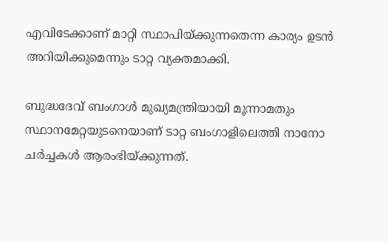എവിടേക്കാണ്‌ മാറ്റി സ്ഥാപിയ്‌ക്കുന്നതെന്ന കാര്യം ഉടന്‍ അറിയിക്കുമെന്നും ടാറ്റ വ്യക്തമാക്കി.

ബുദ്ധദേവ്‌ ബംഗാള്‍ മുഖ്യമന്ത്രിയായി മൂന്നാമതും സ്ഥാനമേറ്റയുടനെയാണ്‌ ടാറ്റ ബംഗാളിലെത്തി നാനോ ചര്‍ച്ചകള്‍ ആരംഭിയ്‌ക്കുന്നത്‌.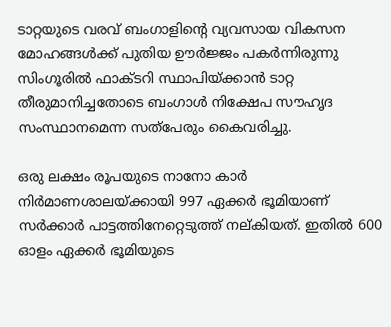ടാറ്റയുടെ വരവ്‌ ബംഗാളിന്റെ വ്യവസായ വികസന മോഹങ്ങള്‍ക്ക്‌ പുതിയ ഊര്‍ജ്ജം പകര്‍ന്നിരുന്നു സിംഗൂരില്‍ ഫാക്ടറി സ്ഥാപിയ്‌ക്കാന്‍ ടാറ്റ തീരുമാനിച്ചതോടെ ബംഗാള്‍ നിക്ഷേപ സൗഹൃദ സംസ്ഥാനമെന്ന സത്‌പേരും കൈവരിച്ചു.

ഒരു ലക്ഷം രൂപയുടെ നാനോ കാര്‍ നിര്‍മാണശാലയ്‌ക്കായി 997 ഏക്കര്‍ ഭൂമിയാണ്‌ സര്‍ക്കാര്‍ പാട്ടത്തിനേറ്റെടുത്ത്‌ നല്‌കിയത്‌. ഇതില്‍ 600 ഓളം ഏക്കര്‍ ഭൂമിയുടെ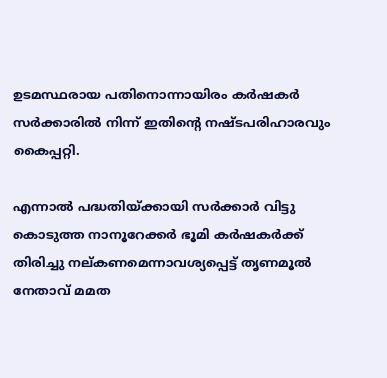ഉടമസ്ഥരായ പതിനൊന്നായിരം കര്‍ഷകര്‍ സര്‍ക്കാരില്‍ നിന്ന്‌ ഇതിന്റെ നഷ്ടപരിഹാരവും കൈപ്പറ്റി.

എന്നാല്‍ പദ്ധതിയ്‌ക്കായി സര്‍ക്കാര്‍ വിട്ടു കൊടുത്ത നാനൂറേക്കര്‍ ഭൂമി കര്‍ഷകര്‍ക്ക്‌ തിരിച്ചു നല്‌കണമെന്നാവശ്യപ്പെട്ട്‌ തൃണമൂല്‍ നേതാവ്‌ മമത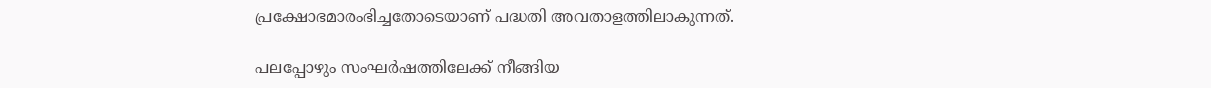പ്രക്ഷോഭമാരംഭിച്ചതോടെയാണ്‌ പദ്ധതി അവതാളത്തിലാകുന്നത്‌.

പലപ്പോഴും സംഘര്‍ഷത്തിലേക്ക്‌ നീങ്ങിയ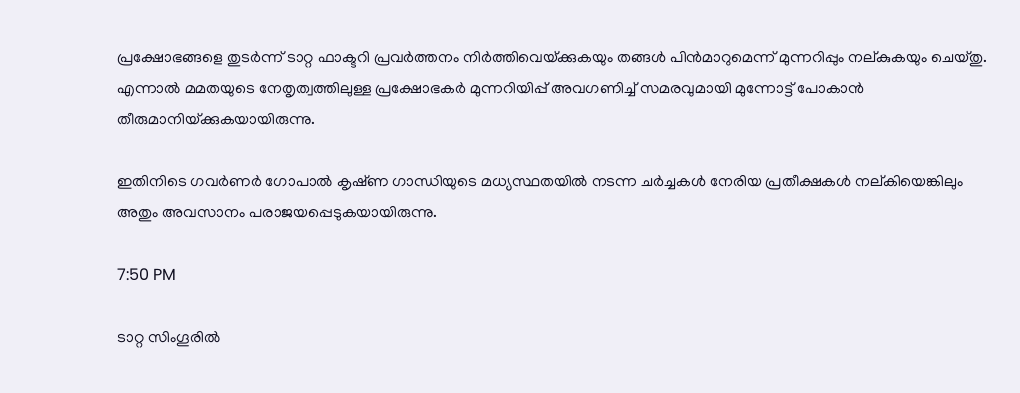പ്രക്ഷോഭങ്ങളെ തുടര്‍ന്ന്‌ ടാറ്റ ഫാക്ടറി പ്രവര്‍ത്തനം നിര്‍ത്തിവെയ്‌ക്കുകയും തങ്ങള്‍ പിന്‍മാറുമെന്ന്‌ മുന്നറിപ്പും നല്‌കുകയും ചെയ്‌തു. എന്നാല്‍ മമതയുടെ നേതൃത്വത്തിലുള്ള പ്രക്ഷോഭകര്‍ മുന്നറിയിപ്പ്‌ അവഗണിച്ച്‌ സമരവുമായി മുന്നോട്ട്‌ പോകാന്‍ തീരുമാനിയ്‌ക്കുകയായിരുന്നു.

ഇതിനിടെ ഗവര്‍ണര്‍ ഗോപാല്‍ കൃഷ്‌ണ ഗാന്ധിയുടെ മധ്യസ്ഥതയില്‍ നടന്ന ചര്‍ച്ചകള്‍ നേരിയ പ്രതീക്ഷകള്‍ നല്‌കിയെങ്കിലും അതും അവസാനം പരാജയപ്പെടുകയായിരുന്നു.

7:50 PM

ടാറ്റ സിംഗൂരില്‍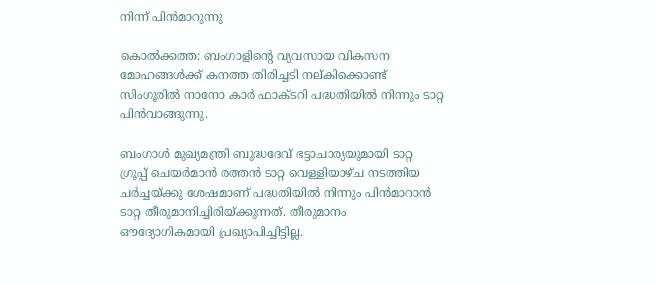നിന്ന് പിന്‍മാറുന്നു

കൊല്‍ക്കത്ത: ബംഗാളിന്റെ വ്യവസായ വികസന മോഹങ്ങള്‍ക്ക്‌ കനത്ത തിരിച്ചടി നല്‌കിക്കൊണ്ട്‌ സിംഗൂരില്‍ നാനോ കാര്‍ ഫാക്ടറി പദ്ധതിയില്‍ നിന്നും ടാറ്റ പിന്‍വാങ്ങുന്നു.

ബംഗാള്‍ മുഖ്യമന്ത്രി ബുദ്ധദേവ്‌ ഭട്ടാചാര്യയുമായി ടാറ്റ ഗ്രൂപ്പ്‌ ചെയര്‍മാന്‍ രത്തന്‍ ടാറ്റ വെള്ളിയാഴ്‌ച നടത്തിയ ചര്‍ച്ചയ്‌ക്കു ശേഷമാണ്‌ പദ്ധതിയില്‍ നിന്നും പിന്‍മാറാന്‍ ടാറ്റ തീരുമാനിച്ചിരിയ്‌ക്കുന്നത്‌. തീരുമാനം ഔദ്യോഗികമായി പ്രഖ്യാപിച്ചിട്ടില്ല.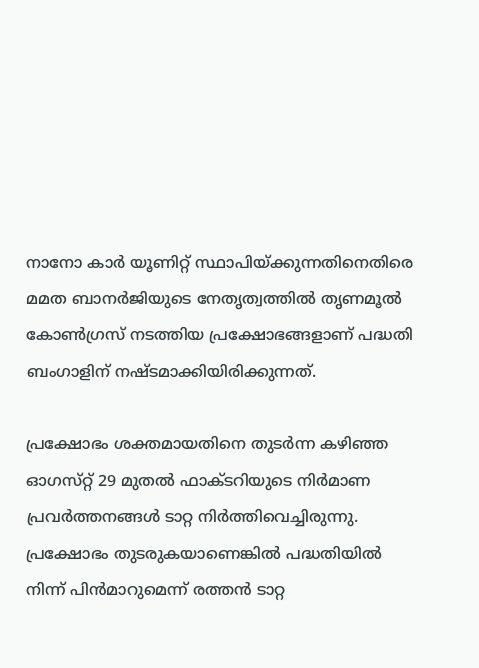നാനോ കാര്‍ യൂണിറ്റ്‌ സ്ഥാപിയ്‌ക്കുന്നതിനെതിരെ മമത ബാനര്‍ജിയുടെ നേതൃത്വത്തില്‍ തൃണമൂല്‍ കോണ്‍ഗ്രസ്‌ നടത്തിയ പ്രക്ഷോഭങ്ങളാണ്‌ പദ്ധതി ബംഗാളിന്‌ നഷ്ടമാക്കിയിരിക്കുന്നത്‌.

പ്രക്ഷോഭം ശക്തമായതിനെ തുടര്‍ന്ന കഴിഞ്ഞ ഓഗസ്‌റ്റ്‌ 29 മുതല്‍ ഫാക്ടറിയുടെ നിര്‍മാണ പ്രവര്‍ത്തനങ്ങള്‍ ടാറ്റ നിര്‍ത്തിവെച്ചിരുന്നു. പ്രക്ഷോഭം തുടരുകയാണെങ്കില്‍ പദ്ധതിയില്‍ നിന്ന്‌ പിന്‍മാറുമെന്ന്‌ രത്തന്‍ ടാറ്റ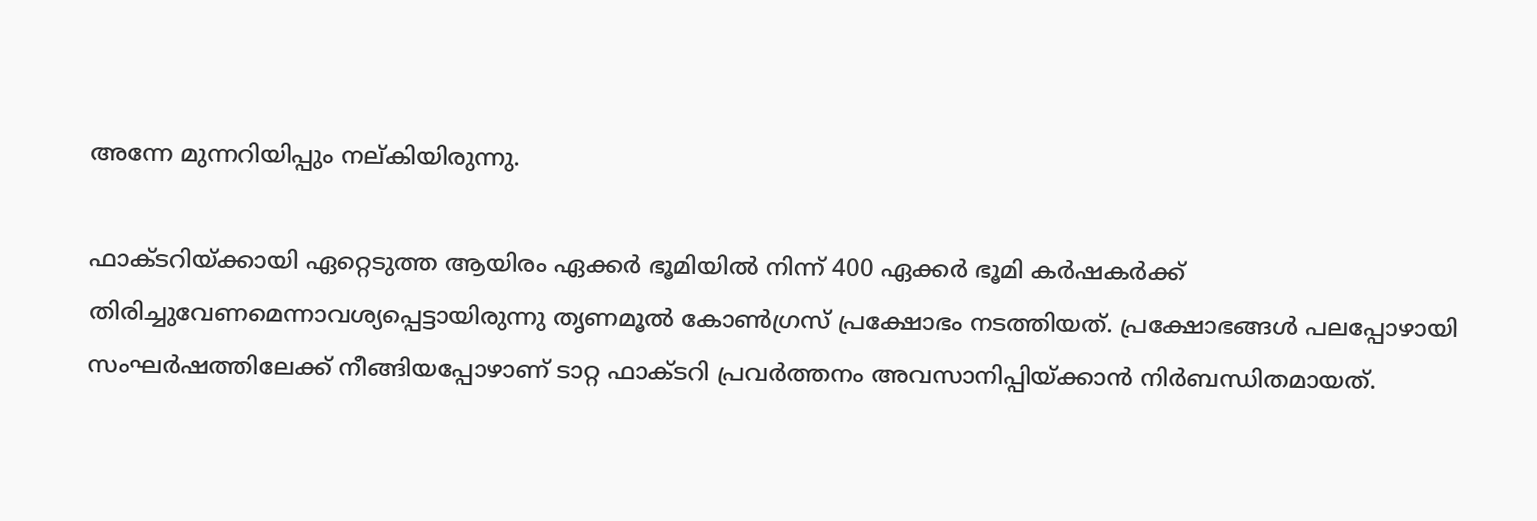അന്നേ മുന്നറിയിപ്പും നല്‌കിയിരുന്നു.

ഫാക്ടറിയ്‌ക്കായി ഏറ്റെടുത്ത ആയിരം ഏക്കര്‍ ഭൂമിയില്‍ നിന്ന്‌ 400 ഏക്കര്‍ ഭൂമി കര്‍ഷകര്‍ക്ക്‌ തിരിച്ചുവേണമെന്നാവശ്യപ്പെട്ടായിരുന്നു തൃണമൂല്‍ കോണ്‍ഗ്രസ്‌ പ്രക്ഷോഭം നടത്തിയത്‌. പ്രക്ഷോഭങ്ങള്‍ പലപ്പോഴായി സംഘര്‍ഷത്തിലേക്ക്‌ നീങ്ങിയപ്പോഴാണ്‌ ടാറ്റ ഫാക്ടറി പ്രവര്‍ത്തനം അവസാനിപ്പിയ്‌ക്കാന്‍ നിര്‍ബന്ധിതമായത്‌.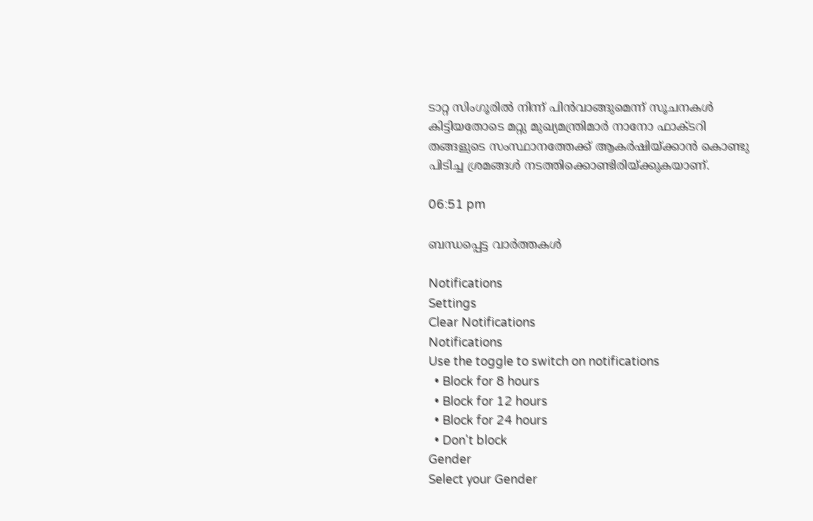ടാറ്റ സിംഗൂരില്‍ നിന്ന്‌ പിന്‍വാങ്ങുമെന്ന്‌ സൂചനകള്‍ കിട്ടിയതോടെ മറ്റു മുഖ്യമന്ത്രിമാര്‍ നാനോ ഫാക്ടറി തങ്ങളുടെ സംസ്ഥാനത്തേക്ക്‌ ആകര്‍ഷിയ്‌ക്കാന്‍ കൊണ്ടു പിടിച്ച ശ്രമങ്ങള്‍ നടത്തിക്കൊണ്ടിരിയ്‌ക്കുകയാണ്‌.

06:51 pm

ബന്ധപ്പെട്ട വാര്‍ത്തകള്‍

Notifications
Settings
Clear Notifications
Notifications
Use the toggle to switch on notifications
  • Block for 8 hours
  • Block for 12 hours
  • Block for 24 hours
  • Don't block
Gender
Select your Gender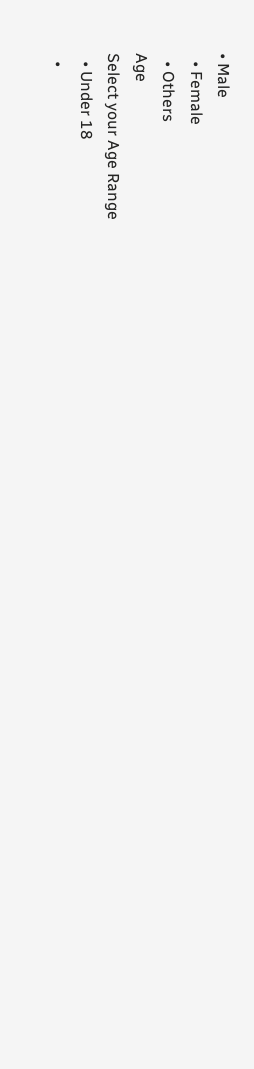• Male
  • Female
  • Others
Age
Select your Age Range
  • Under 18
  •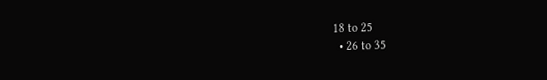18 to 25
  • 26 to 35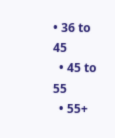• 36 to 45
  • 45 to 55
  • 55+